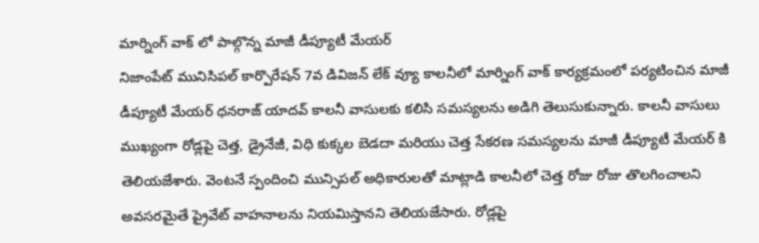మార్నింగ్ వాక్ లో పాల్గొన్న మాజీ డీప్యూటీ మేయర్
నిజాంపేట్ మునిసిపల్ కార్పొరేషన్ 7వ డివిజన్ లేక్ వ్యూ కాలనీలో మార్నింగ్ వాక్ కార్యక్రమంలో పర్యటించిన మాజీ డీప్యూటీ మేయర్ ధనరాజ్ యాదవ్ కాలనీ వాసులకు కలిసి సమస్యలను అడిగి తెలుసుకున్నారు. కాలనీ వాసులు ముఖ్యంగా రోడ్లపై చెత్త, డ్రైనేజీ, విధి కుక్కల బెడదా మరియు చెత్త సేకరణ సమస్యలను మాజీ డీప్యూటీ మేయర్ కి తెలియజేశారు. వెంటనే స్పందించి మున్సిపల్ అధికారులతో మాట్లాడి కాలనీలో చెత్త రోజు రోజు తొలగించాలని అవసరమైతే ప్రైవేట్ వాహనాలను నియమిస్తానని తెలియజేసారు. రోడ్లపై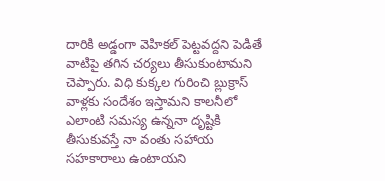దారికి అడ్డంగా వెహికల్ పెట్టవద్దని పెడితే వాటిపై తగిన చర్యలు తీసుకుంటామని చెప్పారు. విధి కుక్కల గురించి బ్లుక్రాస్ వాళ్లకు సందేశం ఇస్తామని కాలనీలో ఎలాంటి సమస్య ఉన్ననా దృష్టికి తీసుకువస్తే నా వంతు సహాయ సహకారాలు ఉంటాయని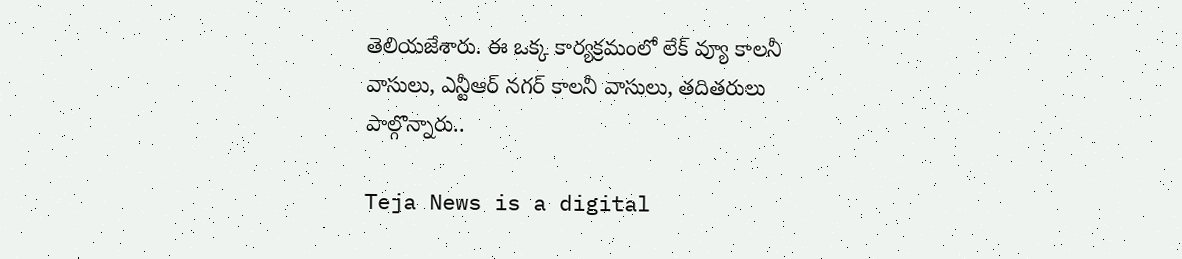తెలియజేశారు. ఈ ఒక్క కార్యక్రమంలో లేక్ వ్యూ కాలనీ వాసులు, ఎన్టీఆర్ నగర్ కాలనీ వాసులు, తదితరులు పాల్గొన్నారు..

Teja News is a digital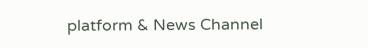platform & News Channel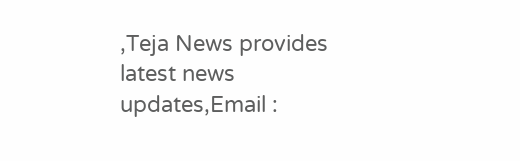,Teja News provides latest news updates,Email :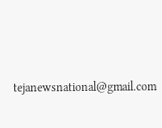tejanewsnational@gmail.com